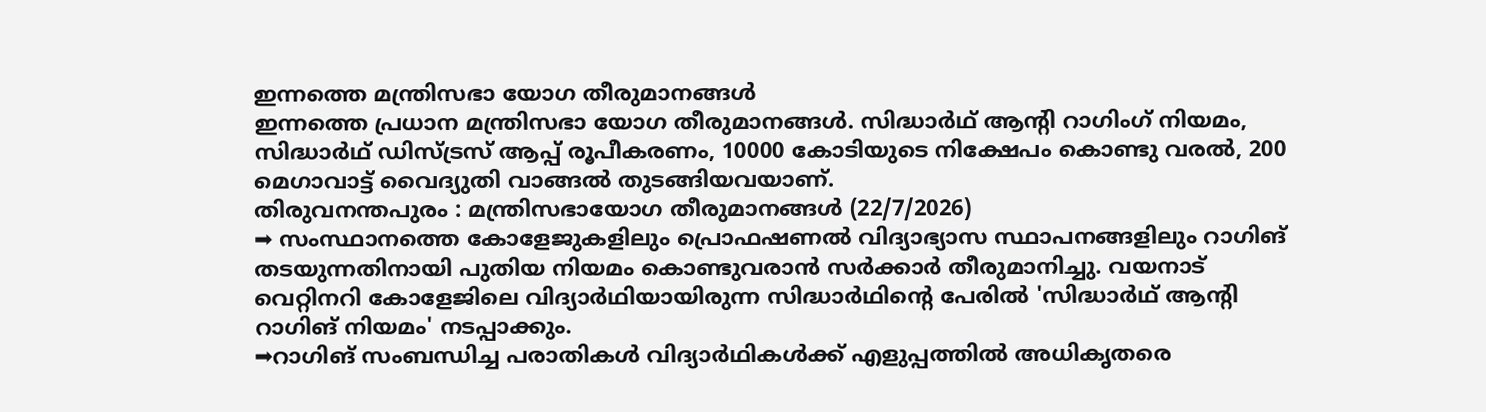ഇന്നത്തെ മന്ത്രിസഭാ യോഗ തീരുമാനങ്ങൾ
ഇന്നത്തെ പ്രധാന മന്ത്രിസഭാ യോഗ തീരുമാനങ്ങൾ. സിദ്ധാർഥ് ആന്റി റാഗിംഗ് നിയമം, സിദ്ധാർഥ് ഡിസ്ട്രസ് ആപ്പ് രൂപീകരണം, 10000 കോടിയുടെ നിക്ഷേപം കൊണ്ടു വരൽ, 200 മെഗാവാട്ട് വൈദ്യുതി വാങ്ങൽ തുടങ്ങിയവയാണ്.
തിരുവനന്തപുരം : മന്ത്രിസഭായോഗ തീരുമാനങ്ങൾ (22/7/2026)
➡ സംസ്ഥാനത്തെ കോളേജുകളിലും പ്രൊഫഷണൽ വിദ്യാഭ്യാസ സ്ഥാപനങ്ങളിലും റാഗിങ് തടയുന്നതിനായി പുതിയ നിയമം കൊണ്ടുവരാൻ സർക്കാർ തീരുമാനിച്ചു. വയനാട് വെറ്റിനറി കോളേജിലെ വിദ്യാർഥിയായിരുന്ന സിദ്ധാർഥിന്റെ പേരിൽ 'സിദ്ധാർഥ് ആന്റി റാഗിങ് നിയമം' നടപ്പാക്കും.
➡റാഗിങ് സംബന്ധിച്ച പരാതികൾ വിദ്യാർഥികൾക്ക് എളുപ്പത്തിൽ അധികൃതരെ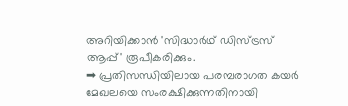അറിയിക്കാൻ 'സിദ്ധാർഥ് ഡിസ്ട്രസ് ആപ്പ്' രൂപീകരിക്കും.
➡ പ്രതിസന്ധിയിലായ പരമ്പരാഗത കയർ മേഖലയെ സംരക്ഷിക്കുന്നതിനായി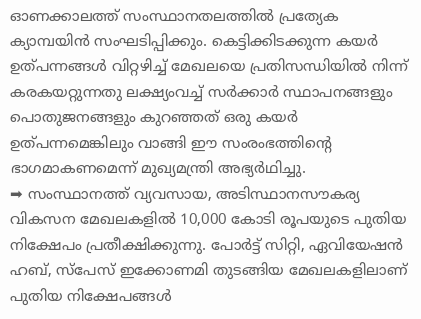ഓണക്കാലത്ത് സംസ്ഥാനതലത്തിൽ പ്രത്യേക ക്യാമ്പയിൻ സംഘടിപ്പിക്കും. കെട്ടിക്കിടക്കുന്ന കയർ ഉത്പന്നങ്ങൾ വിറ്റഴിച്ച് മേഖലയെ പ്രതിസന്ധിയിൽ നിന്ന് കരകയറ്റുന്നതു ലക്ഷ്യംവച്ച് സർക്കാർ സ്ഥാപനങ്ങളും പൊതുജനങ്ങളും കുറഞ്ഞത് ഒരു കയർ ഉത്പന്നമെങ്കിലും വാങ്ങി ഈ സംരംഭത്തിന്റെ ഭാഗമാകണമെന്ന് മുഖ്യമന്ത്രി അഭ്യർഥിച്ചു.
➡ സംസ്ഥാനത്ത് വ്യവസായ, അടിസ്ഥാനസൗകര്യ വികസന മേഖലകളിൽ 10,000 കോടി രൂപയുടെ പുതിയ നിക്ഷേപം പ്രതീക്ഷിക്കുന്നു. പോർട്ട് സിറ്റി, ഏവിയേഷൻ ഹബ്, സ്പേസ് ഇക്കോണമി തുടങ്ങിയ മേഖലകളിലാണ് പുതിയ നിക്ഷേപങ്ങൾ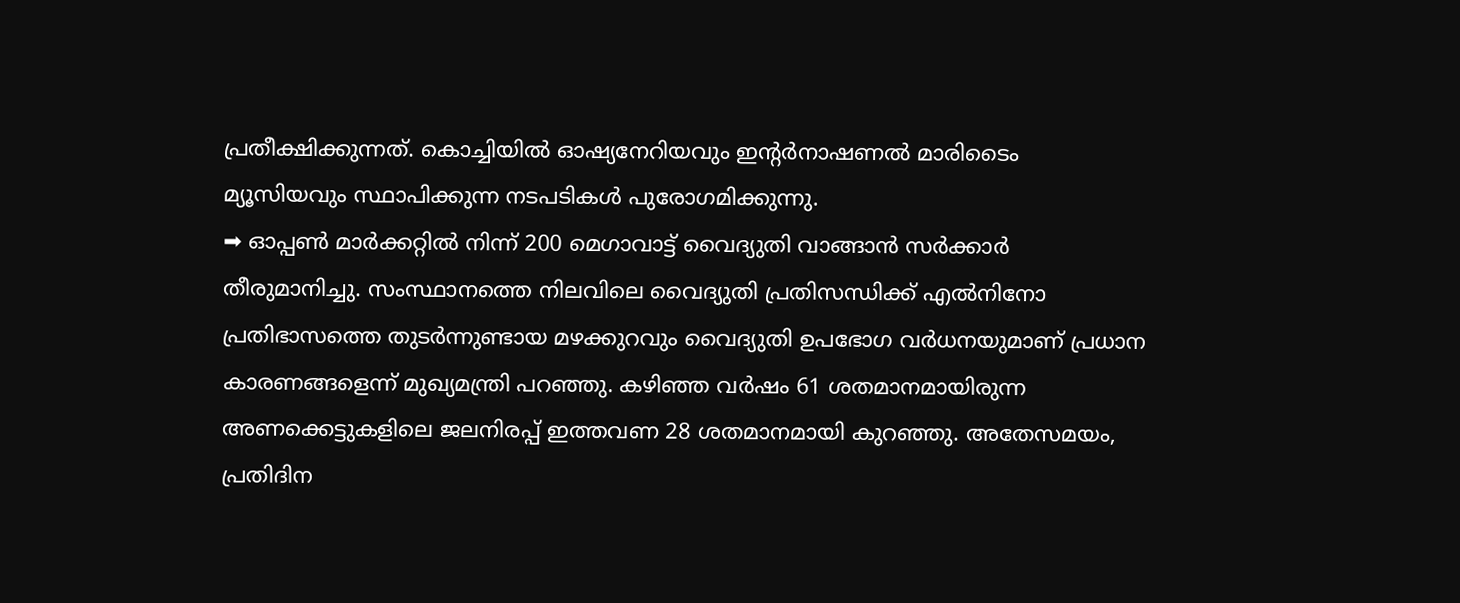പ്രതീക്ഷിക്കുന്നത്. കൊച്ചിയിൽ ഓഷ്യനേറിയവും ഇന്റർനാഷണൽ മാരിടൈം മ്യൂസിയവും സ്ഥാപിക്കുന്ന നടപടികൾ പുരോഗമിക്കുന്നു.
➡ ഓപ്പൺ മാർക്കറ്റിൽ നിന്ന് 200 മെഗാവാട്ട് വൈദ്യുതി വാങ്ങാൻ സർക്കാർ തീരുമാനിച്ചു. സംസ്ഥാനത്തെ നിലവിലെ വൈദ്യുതി പ്രതിസന്ധിക്ക് എൽനിനോ പ്രതിഭാസത്തെ തുടർന്നുണ്ടായ മഴക്കുറവും വൈദ്യുതി ഉപഭോഗ വർധനയുമാണ് പ്രധാന കാരണങ്ങളെന്ന് മുഖ്യമന്ത്രി പറഞ്ഞു. കഴിഞ്ഞ വർഷം 61 ശതമാനമായിരുന്ന അണക്കെട്ടുകളിലെ ജലനിരപ്പ് ഇത്തവണ 28 ശതമാനമായി കുറഞ്ഞു. അതേസമയം, പ്രതിദിന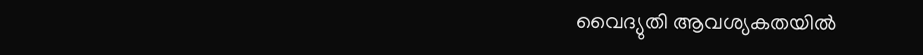വൈദ്യുതി ആവശ്യകതയിൽ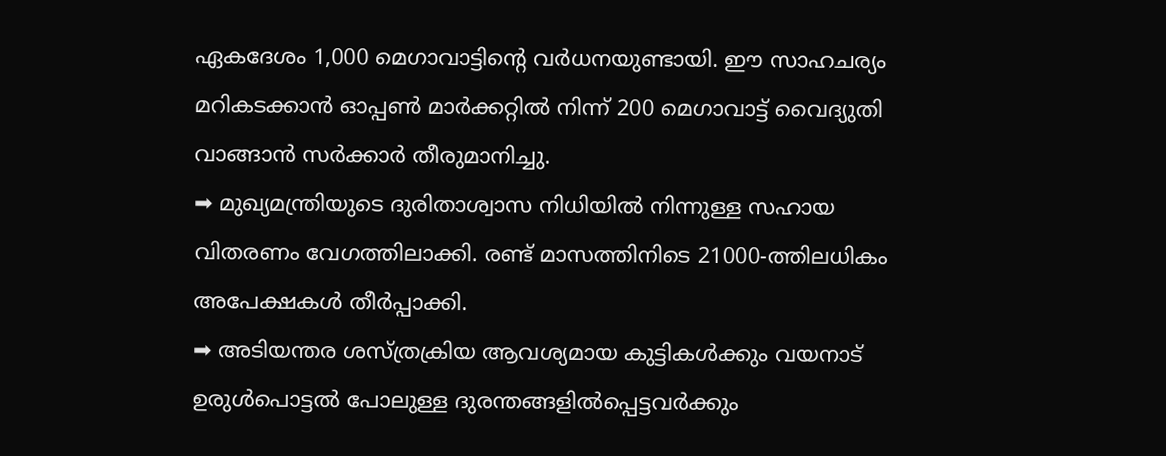ഏകദേശം 1,000 മെഗാവാട്ടിന്റെ വർധനയുണ്ടായി. ഈ സാഹചര്യം മറികടക്കാൻ ഓപ്പൺ മാർക്കറ്റിൽ നിന്ന് 200 മെഗാവാട്ട് വൈദ്യുതി വാങ്ങാൻ സർക്കാർ തീരുമാനിച്ചു.
➡ മുഖ്യമന്ത്രിയുടെ ദുരിതാശ്വാസ നിധിയിൽ നിന്നുള്ള സഹായ വിതരണം വേഗത്തിലാക്കി. രണ്ട് മാസത്തിനിടെ 21000-ത്തിലധികം അപേക്ഷകൾ തീർപ്പാക്കി.
➡ അടിയന്തര ശസ്ത്രക്രിയ ആവശ്യമായ കുട്ടികൾക്കും വയനാട് ഉരുൾപൊട്ടൽ പോലുള്ള ദുരന്തങ്ങളിൽപ്പെട്ടവർക്കും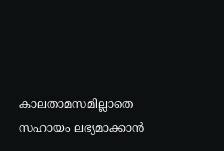കാലതാമസമില്ലാതെ സഹായം ലഭ്യമാക്കാൻ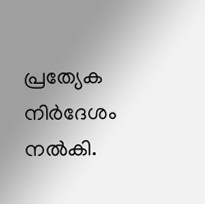പ്രത്യേക നിർദേശം നൽകി.